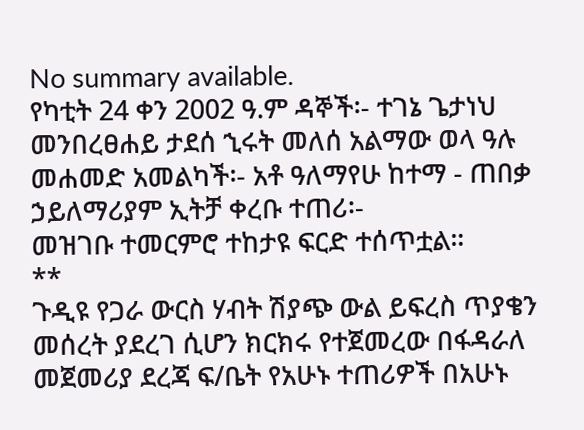No summary available.
የካቲት 24 ቀን 2002 ዓ.ም ዳኞች፡- ተገኔ ጌታነህ መንበረፀሐይ ታደሰ ኂሩት መለሰ አልማው ወላ ዓሉ መሐመድ አመልካች፡- አቶ ዓለማየሁ ከተማ - ጠበቃ ኃይለማሪያም ኢትቻ ቀረቡ ተጠሪ፡-
መዝገቡ ተመርምሮ ተከታዩ ፍርድ ተሰጥቷል።
**
ጉዲዩ የጋራ ውርስ ሃብት ሽያጭ ውል ይፍረስ ጥያቄን መሰረት ያደረገ ሲሆን ክርክሩ የተጀመረው በፋዳራለ መጀመሪያ ደረጃ ፍ/ቤት የአሁኑ ተጠሪዎች በአሁኑ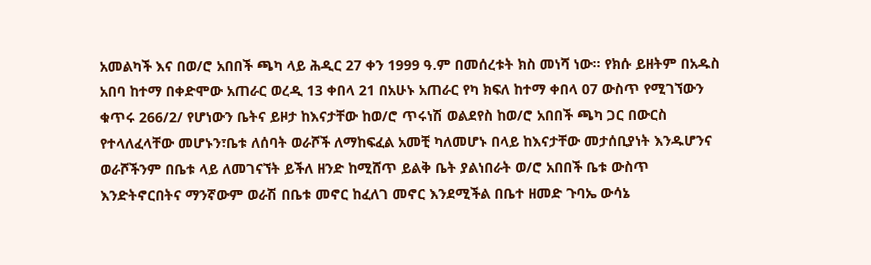አመልካች እና በወ/ሮ አበበች ጫካ ላይ ሕዲር 27 ቀን 1999 ዓ.ም በመሰረቱት ክስ መነሻ ነው። የክሱ ይዘትም በአዱስ አበባ ከተማ በቀድሞው አጠራር ወረዲ 13 ቀበላ 21 በአሁኑ አጠራር የካ ክፍለ ከተማ ቀበላ 07 ውስጥ የሚገኘውን ቁጥሩ 266/2/ የሆነውን ቤትና ይዞታ ከእናታቸው ከወ/ሮ ጥሩነሽ ወልደየስ ከወ/ሮ አበበች ጫካ ጋር በውርስ የተላለፈላቸው መሆኑን፣ቤቱ ለሰባት ወራሾች ለማከፍፈል አመቺ ካለመሆኑ በላይ ከእናታቸው መታሰቢያነት እንዱሆንና ወራሾችንም በቤቱ ላይ ለመገናኘት ይችለ ዘንድ ከሚሸጥ ይልቅ ቤት ያልነበራት ወ/ሮ አበበች ቤቱ ውስጥ እንድትኖርበትና ማንኛውም ወራሽ በቤቱ መኖር ከፈለገ መኖር እንደሚችል በቤተ ዘመድ ጉባኤ ውሳኔ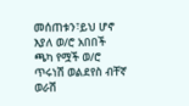መሰጠቱን፣ይህ ሆኖ እያለ ወ/ሮ አበበች ጫካ የሟች ወ/ሮ ጥሩነሽ ወልደየስ ብቸኛ ወራሽ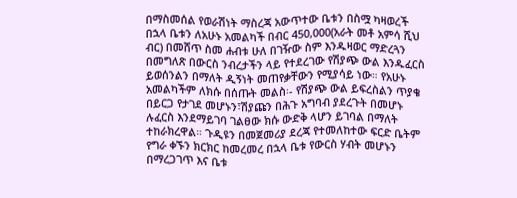በማስመሰል የወራሽነት ማስረጃ አውጥተው ቤቱን በስሟ ካዛወረች በኋላ ቤቱን ለአሁኑ አመልካች በብር 450,000(አራት መቶ አምሳ ሺህ ብር) በመሸጥ ስመ ሐብቱ ሁለ በገዥው ስም እንዱዛወር ማድረጓን በመግለጽ በውርስ ንብረታችን ላይ የተደረገው የሽያጭ ውል እንዱፈርስ ይወሰንልን በማለት ዲኝነት መጠየቃቸውን የሚያሳይ ነው። የአሁኑ አመልካችም ለክሱ በሰጡት መልስ፡- የሽያጭ ውል ይፍረስልን ጥያቄ በይርጋ የታገደ መሆኑን፣ሽያጩን በሕጉ አግባብ ያደረጉት በመሆኑ ሉፈርስ እንደማይገባ ገልፀው ክሱ ውድቅ ላሆን ይገባል በማለት ተከራክረዋል። ጉዲዩን በመጀመሪያ ደረጃ የተመለከተው ፍርድ ቤትም የግራ ቀኙን ክርክር ከመረመረ በኋላ ቤቱ የውርስ ሃብት መሆኑን በማረጋገጥ እና ቤቱ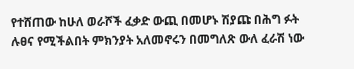የተሸጠው ከሁለ ወራሾች ፈቃድ ውጪ በመሆኑ ሽያጩ በሕግ ፉት ሉፀና የሚችልበት ምክንያት አለመኖሩን በመግለጽ ውለ ፈራሽ ነው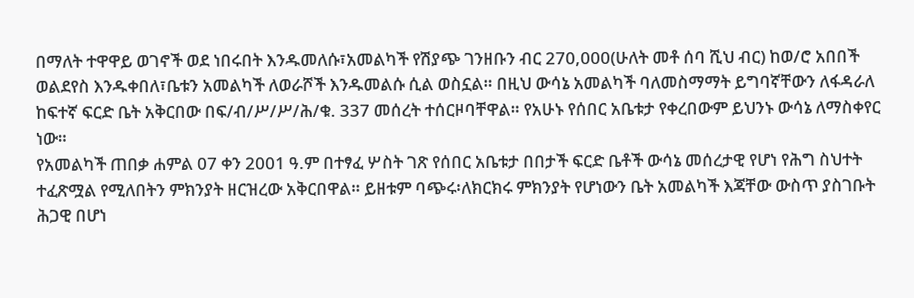በማለት ተዋዋይ ወገኖች ወደ ነበሩበት እንዱመለሱ፣አመልካች የሽያጭ ገንዘቡን ብር 270,000(ሁለት መቶ ሰባ ሺህ ብር) ከወ/ሮ አበበች ወልደየስ እንዱቀበለ፣ቤቱን አመልካች ለወራሾች እንዱመልሱ ሲል ወስኗል። በዚህ ውሳኔ አመልካች ባለመስማማት ይግባኛቸውን ለፋዳራለ ከፍተኛ ፍርድ ቤት አቅርበው በፍ/ብ/ሥ/ሥ/ሕ/ቁ. 337 መሰረት ተሰርዞባቸዋል። የአሁኑ የሰበር አቤቱታ የቀረበውም ይህንኑ ውሳኔ ለማስቀየር ነው።
የአመልካች ጠበቃ ሐምል 07 ቀን 2001 ዓ.ም በተፃፈ ሦስት ገጽ የሰበር አቤቱታ በበታች ፍርድ ቤቶች ውሳኔ መሰረታዊ የሆነ የሕግ ስህተት ተፈጽሟል የሚለበትን ምክንያት ዘርዝረው አቅርበዋል። ይዘቱም ባጭሩ፡ለክርክሩ ምክንያት የሆነውን ቤት አመልካች እጃቸው ውስጥ ያስገቡት ሕጋዊ በሆነ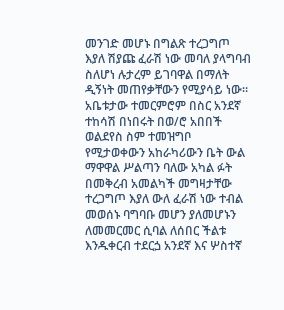መንገድ መሆኑ በግልጽ ተረጋግጦ እያለ ሽያጩ ፈራሽ ነው መባለ ያላግባብ ስለሆነ ሉታረም ይገባዋል በማለት ዲኝነት መጠየቃቸውን የሚያሳይ ነው። አቤቱታው ተመርምሮም በስር አንደኛ ተከሳሽ በነበሩት በወ/ሮ አበበች ወልደየስ ስም ተመዝግቦ የሚታወቀውን አከራካሪውን ቤት ውል ማዋዋል ሥልጣን ባለው አካል ፉት በመቅረብ አመልካች መግዛታቸው ተረጋግጦ እያለ ውለ ፈራሽ ነው ተብል መወሰኑ ባግባቡ መሆን ያለመሆኑን ለመመርመር ሲባል ለሰበር ችልቱ እንዱቀርብ ተደርጏ አንደኛ እና ሦስተኛ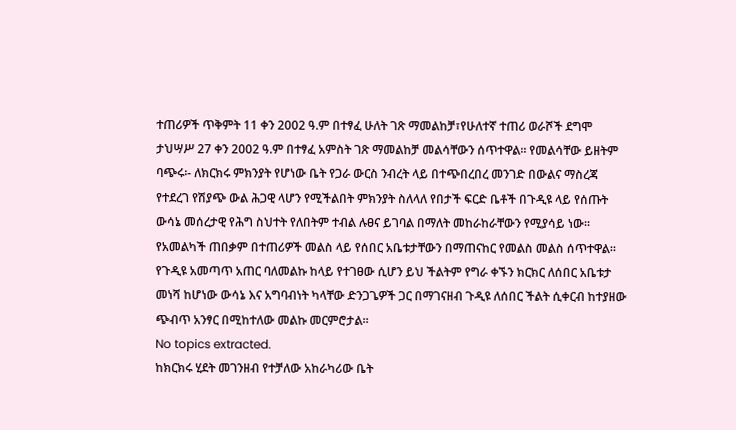ተጠሪዎች ጥቅምት 11 ቀን 2002 ዓ.ም በተፃፈ ሁለት ገጽ ማመልከቻ፣የሁለተኛ ተጠሪ ወራሾች ደግሞ ታህሣሥ 27 ቀን 2002 ዓ.ም በተፃፈ አምስት ገጽ ማመልከቻ መልሳቸውን ሰጥተዋል። የመልሳቸው ይዘትም ባጭሩ፡- ለክርክሩ ምክንያት የሆነው ቤት የጋራ ውርስ ንብረት ላይ በተጭበረበረ መንገድ በውልና ማስረጃ የተደረገ የሽያጭ ውል ሕጋዊ ላሆን የሚችልበት ምክንያት ስለላለ የበታች ፍርድ ቤቶች በጉዲዩ ላይ የሰጡት ውሳኔ መሰረታዊ የሕግ ስህተት የለበትም ተብል ሉፀና ይገባል በማለት መከራከራቸውን የሚያሳይ ነው። የአመልካች ጠበቃም በተጠሪዎች መልስ ላይ የሰበር አቤቱታቸውን በማጠናከር የመልስ መልስ ሰጥተዋል።
የጉዲዩ አመጣጥ አጠር ባለመልኩ ከላይ የተገፀው ሲሆን ይህ ችልትም የግራ ቀኙን ክርክር ለሰበር አቤቱታ መነሻ ከሆነው ውሳኔ እና አግባብነት ካላቸው ድንጋጌዎች ጋር በማገናዘብ ጉዲዩ ለሰበር ችልት ሲቀርብ ከተያዘው ጭብጥ አንፃር በሚከተለው መልኩ መርምሮታል።
No topics extracted.
ከክርክሩ ሂደት መገንዘብ የተቻለው አከራካሪው ቤት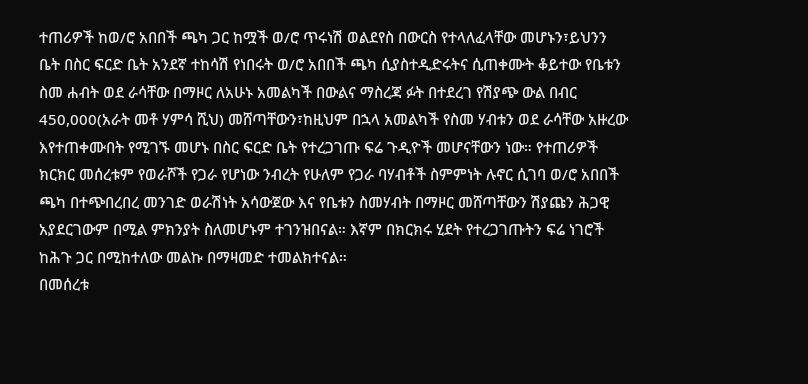ተጠሪዎች ከወ/ሮ አበበች ጫካ ጋር ከሟች ወ/ሮ ጥሩነሽ ወልደየስ በውርስ የተላለፈላቸው መሆኑን፣ይህንን ቤት በስር ፍርድ ቤት አንደኛ ተከሳሽ የነበሩት ወ/ሮ አበበች ጫካ ሲያስተዲድሩትና ሲጠቀሙት ቆይተው የቤቱን ስመ ሐብት ወደ ራሳቸው በማዞር ለአሁኑ አመልካች በውልና ማስረጃ ፉት በተደረገ የሽያጭ ውል በብር 450,000(አራት መቶ ሃምሳ ሺህ) መሸጣቸውን፣ከዚህም በኋላ አመልካች የስመ ሃብቱን ወደ ራሳቸው አዙረው እየተጠቀሙበት የሚገኙ መሆኑ በስር ፍርድ ቤት የተረጋገጡ ፍሬ ጉዲዮች መሆናቸውን ነው። የተጠሪዎች ክርክር መሰረቱም የወራሾች የጋራ የሆነው ንብረት የሁለም የጋራ ባሃብቶች ስምምነት ሉኖር ሲገባ ወ/ሮ አበበች ጫካ በተጭበረበረ መንገድ ወራሽነት አሳውጀው እና የቤቱን ስመሃብት በማዞር መሸጣቸውን ሽያጩን ሕጋዊ አያደርገውም በሚል ምክንያት ስለመሆኑም ተገንዝበናል። እኛም በክርክሩ ሂደት የተረጋገጡትን ፍሬ ነገሮች ከሕጉ ጋር በሚከተለው መልኩ በማዛመድ ተመልክተናል።
በመሰረቱ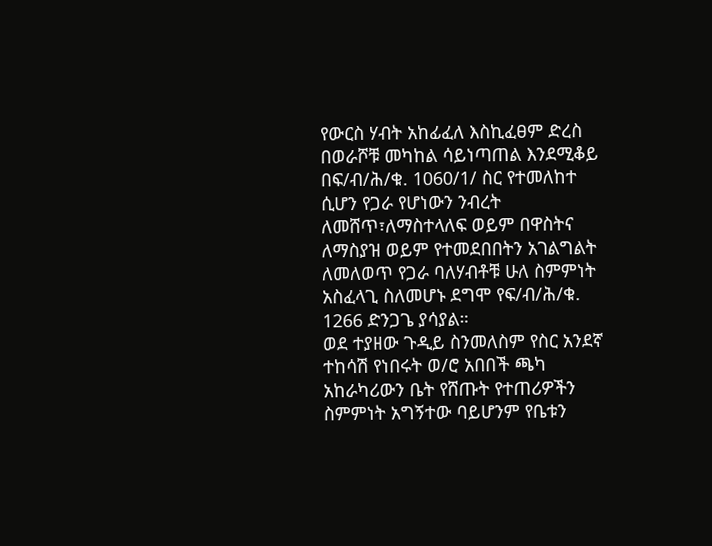የውርስ ሃብት አከፊፈለ እስኪፈፀም ድረስ በወራሾቹ መካከል ሳይነጣጠል እንደሚቆይ በፍ/ብ/ሕ/ቁ. 1060/1/ ስር የተመለከተ ሲሆን የጋራ የሆነውን ንብረት ለመሸጥ፣ለማስተላለፍ ወይም በዋስትና ለማስያዝ ወይም የተመደበበትን አገልግልት ለመለወጥ የጋራ ባለሃብቶቹ ሁለ ስምምነት አስፈላጊ ስለመሆኑ ደግሞ የፍ/ብ/ሕ/ቁ. 1266 ድንጋጌ ያሳያል።
ወደ ተያዘው ጉዲይ ስንመለስም የስር አንደኛ ተከሳሽ የነበሩት ወ/ሮ አበበች ጫካ አከራካሪውን ቤት የሸጡት የተጠሪዎችን ስምምነት አግኝተው ባይሆንም የቤቱን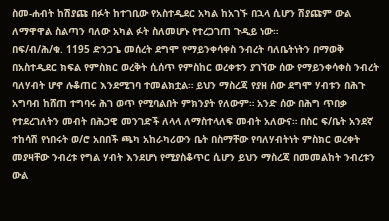ስመ-ሐብት ከሽያጩ በፉት ከተገቢው የአስተዲደር አካል ከአገኙ በኋላ ሲሆን ሽያጩም ውል ለማዋዋል ስልጣን ባለው አካል ፉት ስለመሆኑ የተረጋገጠ ጉዲይ ነው።
በፍ/ብ/ሕ/ቁ. 1195 ድንጋጌ መሰረት ደግሞ የማይንቀሳቀስ ንብረት ባለቤትነትን በማወቅ በአስተዲደር ክፍል የምስክር ወረቅት ሲሰጥ የምስከር ወረቀቱን ያገኘው ሰው የማይንቀሳቀስ ንብረት ባለሃብት ሆኖ ሉቆጠር እንደሚገባ ተመልክቷል። ይህን ማስረጃ የያዘ ሰው ደግሞ ሃብቱን በሕጉ አግባብ ከሸጠ ተግባሩ ሕገ ወጥ የሚባልበት ምክንያት የለውም። አንድ ሰው በሕግ ጥበቃ የተደረገለትን መብት በሕጋዊ መንገድች ለላላ ለማስተላለፍ መብት አለውና። በስር ፍ/ቤት አንደኛ ተከሳሽ የነበሩት ወ/ሮ አበበች ጫካ አከራካሪውን ቤት በስማቸው የባለሃብትነት ምስክር ወረቀት መያዛቸው ንብረቱ የግል ሃብት እንደሆነ የሚያስቆጥር ሲሆን ይህን ማስረጃ በመመልከት ንብረቱን ውል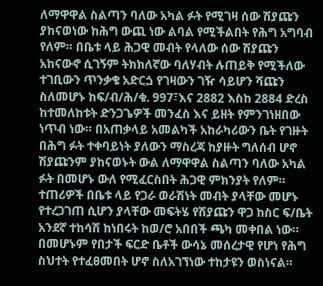ለማዋዋል ስልጣን ባለው አካል ፉት የሚገዛ ሰው ሽያጩን ያከናወነው ከሕግ ውጪ ነው ልባል የሚችልበት የሕግ አግባብ የለም። በቤቱ ላይ ሕጋዊ መብት የላለው ሰው ሽያጩን አከናውኖ ሲገኝም ትክክለኛው ባለሃብት ሉጠይቅ የሚችለው ተገቢውን ጥንቃቄ አድርጏ የገዛውን ገዥ ሳይሆን ሻጩን ስለመሆኑ ከፍ/ብ/ሕ/ቁ. 997፣እና 2882 እስከ 2884 ድረስ ከተመለከቱት ድንጋጌዎች መንፈስ እና ይዘት የምንገነዘበው ነጥብ ነው። በአጠቃላይ አመልካች አከራካሪውን ቤት የገዙት በሕግ ፉት ተቀባይነት ያለውን ማስረጃ ከያዙት ግለሰብ ሆኖ ሽያጩንም ያከናወኑት ውል ለማዋዋል ስልጣን ባለው አካል ፉት በመሆኑ ውለ የሚፈርስበት ሕጋዊ ምክንያት የለም። ተጠሪዎች በቤቱ ላይ የጋራ ወራሽነት መብት ያላቸው መሆኑ የተረጋገጠ ሲሆን ያላቸው መፍትሄ የሽያጩን ዋጋ ከስር ፍ/ቤት አንደኛ ተከሳሽ ከነበሩት ከወ/ሮ አበበች ጫካ መቀበል ነው።
በመሆኑም የበታች ፍርድ ቤቶች ውሳኔ መሰረታዊ የሆነ የሕግ ስህተት የተፈፀመበት ሆኖ ስለአገኘነው ተከታዩን ወስነናል።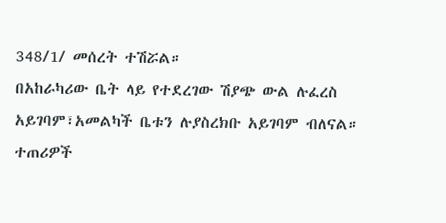348/1/ መሰረት ተሽሯል።
በአከራካሪው ቤት ላይ የተደረገው ሽያጭ ውል ሉፈረስ አይገባም፣አመልካች ቤቱን ሉያስረክቡ አይገባም ብለናል።
ተጠሪዎች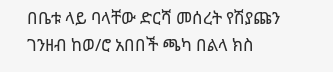በቤቱ ላይ ባላቸው ድርሻ መሰረት የሽያጩን ገንዘብ ከወ/ሮ አበበች ጫካ በልላ ክስ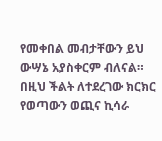የመቀበል መብታቸውን ይህ ውሣኔ አያስቀርም ብለናል።
በዚህ ችልት ለተደረገው ክርክር የወጣውን ወጪና ኪሳራ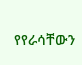የየራሳቸውን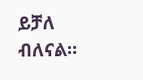ይቻለ ብለናል።